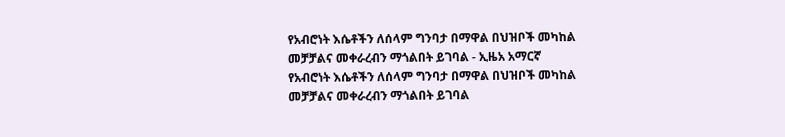የአብሮነት እሴቶችን ለሰላም ግንባታ በማዋል በህዝቦች መካከል መቻቻልና መቀራረብን ማጎልበት ይገባል - ኢዜአ አማርኛ
የአብሮነት እሴቶችን ለሰላም ግንባታ በማዋል በህዝቦች መካከል መቻቻልና መቀራረብን ማጎልበት ይገባል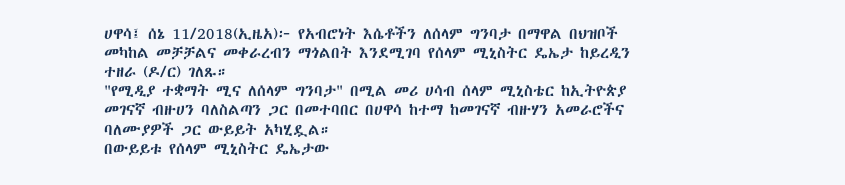ሀዋሳ፤ ሰኔ 11/2018(ኢዜአ)፦ የአብሮነት እሴቶችን ለሰላም ግንባታ በማዋል በህዝቦች መካከል መቻቻልና መቀራረብን ማጎልበት እንደሚገባ የሰላም ሚኒስትር ዴኤታ ከይረዲን ተዘራ (ዶ/ር) ገለጹ።
"የሚዲያ ተቋማት ሚና ለሰላም ግንባታ" በሚል መሪ ሀሳብ ሰላም ሚኒስቴር ከኢትዮጵያ መገናኛ ብዙሀን ባለስልጣን ጋር በመተባበር በሀዋሳ ከተማ ከመገናኛ ብዙሃን አመራሮችና ባለሙያዎች ጋር ውይይት አካሂዷል።
በውይይቱ የሰላም ሚኒስትር ዴኤታው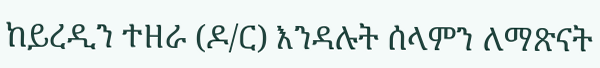ከይረዲን ተዘራ (ዶ/ር) እንዳሉት ሰላምን ለማጽናት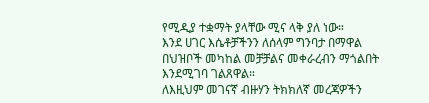የሚዲያ ተቋማት ያላቸው ሚና ላቅ ያለ ነው።
እንደ ሀገር እሴቶቻችንን ለሰላም ግንባታ በማዋል በህዝቦች መካከል መቻቻልና መቀራረብን ማጎልበት እንደሚገባ ገልጸዋል።
ለእዚህም መገናኛ ብዙሃን ትክክለኛ መረጃዎችን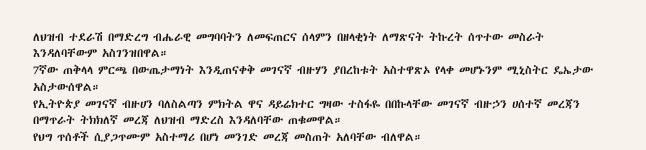ለህዝብ ተደራሽ በማድረግ ብሔራዊ መግባባትን ለመፍጠርና ሰላምን በዘላቂነት ለማጽናት ትኩረት ሰጥተው መስራት እንዳለባቸውም አስገንዝበዋል።
7ኛው ጠቅላላ ምርጫ በውጤታማነት እንዲጠናቀቅ መገናኛ ብዙሃን ያበረከቱት አስተዋጽኦ የላቀ መሆኑንም ሚኒስትር ዴኤታው አስታውሰዋል።
የኢትዮጵያ መገናኛ ብዙሀን ባለስልጣን ምክትል ዋና ዳይሬክተር ግዛው ተስፋዬ በበኩላቸው መገናኛ ብዙኃን ሀሰተኛ መረጃን በማጥራት ትክክለኛ መረጃ ለህዝብ ማድረስ እንዳለባቸው ጠቁመዋል።
የህግ ጥሰቶች ሲያጋጥሙም አስተማሪ በሆነ መንገድ መረጃ መስጠት አለባቸው ብለዋል።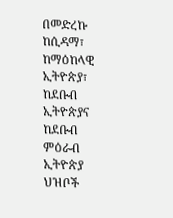በመድረኩ ከሲዳማ፣ ከማዕከላዊ ኢትዮጵያ፣ ከደቡብ ኢትዮጵያና ከደቡብ ምዕራብ ኢትዮጵያ ህዝቦች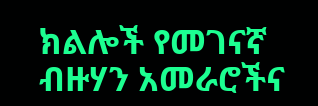ክልሎች የመገናኛ ብዙሃን አመራሮችና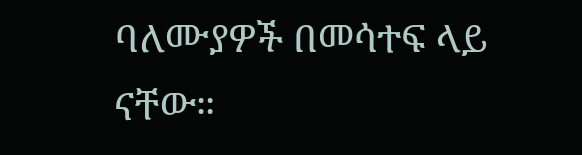ባለሙያዎች በመሳተፍ ላይ ናቸው።